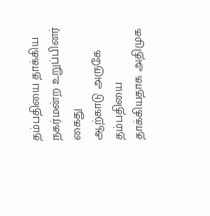தம்பதியை தாக்கிய நகர்மன்ற உறுப்பினர் கைது
ஆற்காடு அருகே தம்பதியை தாக்கியதாக அதிமுக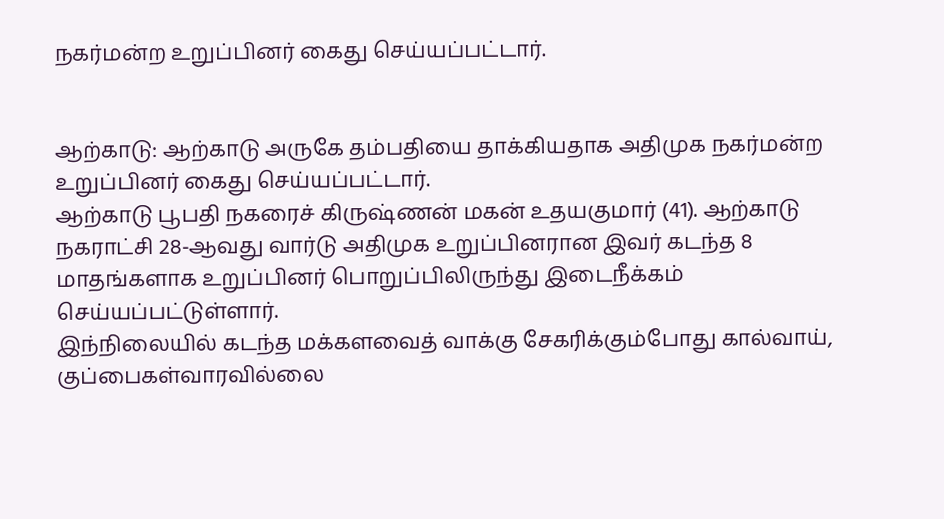நகர்மன்ற உறுப்பினர் கைது செய்யப்பட்டார்.


ஆற்காடு: ஆற்காடு அருகே தம்பதியை தாக்கியதாக அதிமுக நகர்மன்ற உறுப்பினர் கைது செய்யப்பட்டார்.
ஆற்காடு பூபதி நகரைச் கிருஷ்ணன் மகன் உதயகுமார் (41). ஆற்காடு நகராட்சி 28-ஆவது வார்டு அதிமுக உறுப்பினரான இவர் கடந்த 8 மாதங்களாக உறுப்பினர் பொறுப்பிலிருந்து இடைநீக்கம் செய்யப்பட்டுள்ளார்.
இந்நிலையில் கடந்த மக்களவைத் வாக்கு சேகரிக்கும்போது கால்வாய், குப்பைகள்வாரவில்லை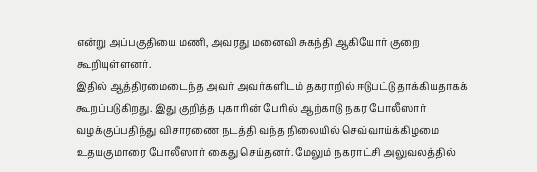என்று அப்பகுதியை மணி, அவரது மனைவி சுகந்தி ஆகியோர் குறை கூறியுள்ளனர்.
இதில் ஆத்திரமைடைந்த அவர் அவர்களிடம் தகராறில் ஈடுபட்டு தாக்கியதாகக் கூறப்படுகிறது. இது குறித்த புகாரின் பேரில் ஆற்காடு நகர போலீஸார் வழக்குப்பதிந்து விசாரணை நடத்தி வந்த நிலையில் செவ்வாய்க்கிழமை உதயகுமாரை போலீஸார் கைது செய்தனர். மேலும் நகராட்சி அலுவலத்தில்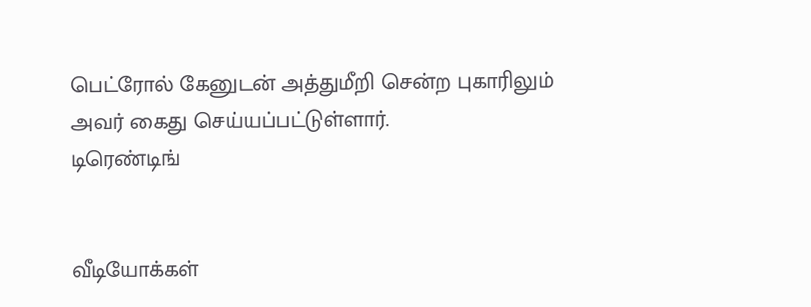பெட்ரோல் கேனுடன் அத்துமீறி சென்ற புகாரிலும் அவர் கைது செய்யப்பட்டுள்ளார்.
டிரெண்டிங்


வீடியோக்கள்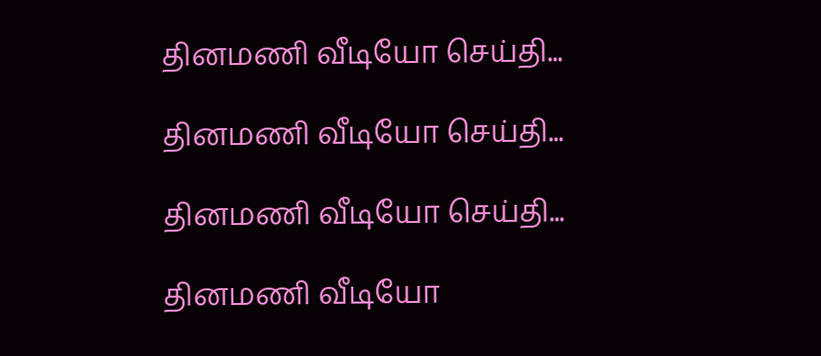தினமணி வீடியோ செய்தி...

தினமணி வீடியோ செய்தி...

தினமணி வீடியோ செய்தி...

தினமணி வீடியோ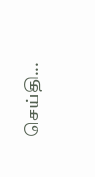செய்தி...